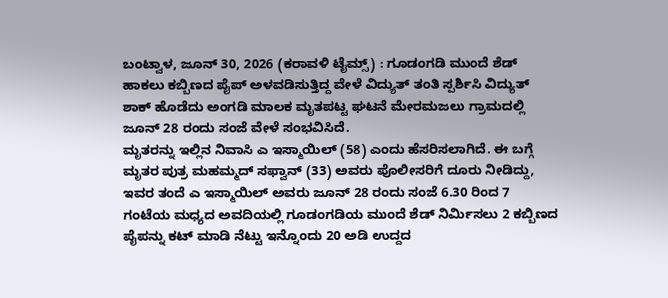ಬಂಟ್ವಾಳ, ಜೂನ್ 30, 2026 (ಕರಾವಳಿ ಟೈಮ್ಸ್) : ಗೂಡಂಗಡಿ ಮುಂದೆ ಶೆಡ್ ಹಾಕಲು ಕಬ್ಬಿಣದ ಪೈಪ್ ಅಳವಡಿಸುತ್ತಿದ್ದ ವೇಳೆ ವಿದ್ಯುತ್ ತಂತಿ ಸ್ಪರ್ಶಿಸಿ ವಿದ್ಯುತ್ ಶಾಕ್ ಹೊಡೆದು ಅಂಗಡಿ ಮಾಲಕ ಮೃತಪಟ್ಟ ಘಟನೆ ಮೇರಮಜಲು ಗ್ರಾಮದಲ್ಲಿ ಜೂನ್ 28 ರಂದು ಸಂಜೆ ವೇಳೆ ಸಂಭವಿಸಿದೆ.
ಮೃತರನ್ನು ಇಲ್ಲಿನ ನಿವಾಸಿ ಎ ಇಸ್ಮಾಯಿಲ್ (58) ಎಂದು ಹೆಸರಿಸಲಾಗಿದೆ. ಈ ಬಗ್ಗೆ ಮೃತರ ಪುತ್ರ ಮಹಮ್ಮದ್ ಸಫ್ವಾನ್ (33) ಅವರು ಪೊಲೀಸರಿಗೆ ದೂರು ನೀಡಿದ್ದು, ಇವರ ತಂದೆ ಎ ಇಸ್ಮಾಯಿಲ್ ಅವರು ಜೂನ್ 28 ರಂದು ಸಂಜೆ 6.30 ರಿಂದ 7 ಗಂಟೆಯ ಮಧ್ಯದ ಅವದಿಯಲ್ಲಿ ಗೂಡಂಗಡಿಯ ಮುಂದೆ ಶೆಡ್ ನಿರ್ಮಿಸಲು 2 ಕಬ್ಬಿಣದ ಪೈಪನ್ನು ಕಟ್ ಮಾಡಿ ನೆಟ್ಟು ಇನ್ನೊಂದು 20 ಅಡಿ ಉದ್ದದ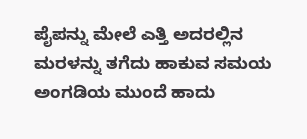ಪೈಪನ್ನು ಮೇಲೆ ಎತ್ತಿ ಅದರಲ್ಲಿನ ಮರಳನ್ನು ತಗೆದು ಹಾಕುವ ಸಮಯ ಅಂಗಡಿಯ ಮುಂದೆ ಹಾದು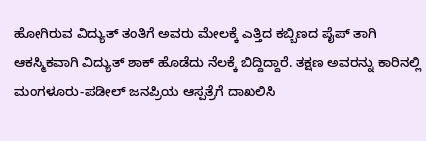ಹೋಗಿರುವ ವಿದ್ಯುತ್ ತಂತಿಗೆ ಅವರು ಮೇಲಕ್ಕೆ ಎತ್ತಿದ ಕಬ್ಬಿಣದ ಪೈಪ್ ತಾಗಿ ಆಕಸ್ಮಿಕವಾಗಿ ವಿದ್ಯುತ್ ಶಾಕ್ ಹೊಡೆದು ನೆಲಕ್ಕೆ ಬಿದ್ದಿದ್ದಾರೆ. ತಕ್ಷಣ ಅವರನ್ನು ಕಾರಿನಲ್ಲಿ ಮಂಗಳೂರು-ಪಡೀಲ್ ಜನಪ್ರಿಯ ಆಸ್ಪತ್ರೆಗೆ ದಾಖಲಿಸಿ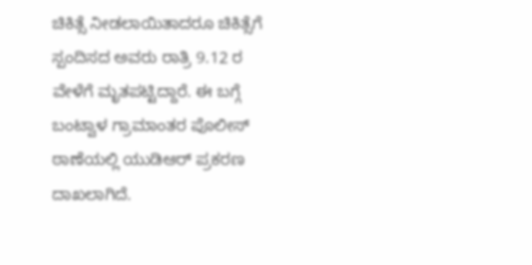ಚಿಕಿತ್ಸೆ ನೀಡಲಾಯಿತಾದರೂ ಚಿಕಿತ್ಸೆಗೆ ಸ್ಪಂದಿಸದ ಅವರು ರಾತ್ರಿ 9.12 ರ ವೇಳೆಗೆ ಮೃತಪಟ್ಟಿದ್ದಾರೆ. ಈ ಬಗ್ಗೆ ಬಂಟ್ವಾಳ ಗ್ರಾಮಾಂತರ ಪೊಲೀಸ್ ಠಾಣೆಯಲ್ಲಿ ಯುಡಿಆರ್ ಪ್ರಕರಣ ದಾಖಲಾಗಿದೆ.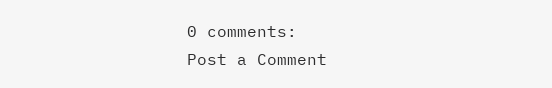0 comments:
Post a Comment